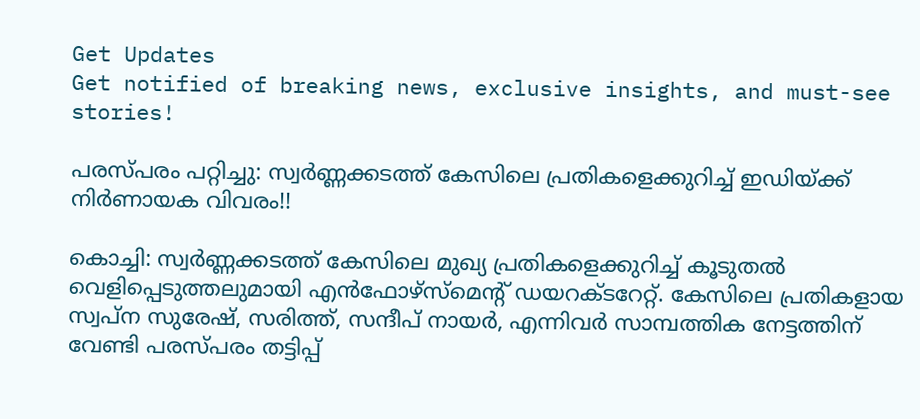Get Updates
Get notified of breaking news, exclusive insights, and must-see stories!

പരസ്പരം പറ്റിച്ചു: സ്വർണ്ണക്കടത്ത് കേസിലെ പ്രതികളെക്കുറിച്ച് ഇഡിയ്ക്ക് നിർണായക വിവരം!!

കൊച്ചി: സ്വർണ്ണക്കടത്ത് കേസിലെ മുഖ്യ പ്രതികളെക്കുറിച്ച് കൂടുതൽ വെളിപ്പെടുത്തലുമായി എൻഫോഴ്സ്മെന്റ് ഡയറക്ടറേറ്റ്. കേസിലെ പ്രതികളായ സ്വപ്ന സുരേഷ്, സരിത്ത്, സന്ദീപ് നായർ, എന്നിവർ സാമ്പത്തിക നേട്ടത്തിന് വേണ്ടി പരസ്പരം തട്ടിപ്പ്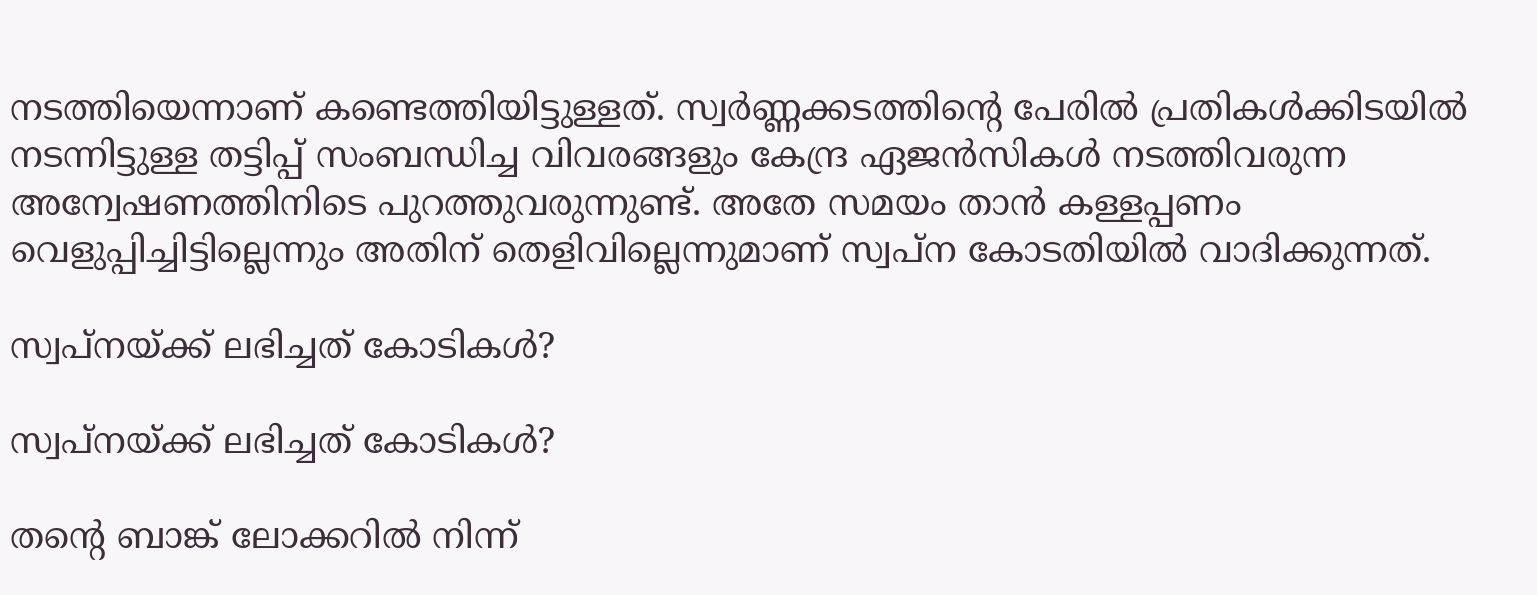നടത്തിയെന്നാണ് കണ്ടെത്തിയിട്ടുള്ളത്. സ്വർണ്ണക്കടത്തിന്റെ പേരിൽ പ്രതികൾക്കിടയിൽ നടന്നിട്ടുള്ള തട്ടിപ്പ് സംബന്ധിച്ച വിവരങ്ങളും കേന്ദ്ര ഏജൻസികൾ നടത്തിവരുന്ന അന്വേഷണത്തിനിടെ പുറത്തുവരുന്നുണ്ട്. അതേ സമയം താൻ കള്ളപ്പണം വെളുപ്പിച്ചിട്ടില്ലെന്നും അതിന് തെളിവില്ലെന്നുമാണ് സ്വപ്ന കോടതിയിൽ വാദിക്കുന്നത്.

സ്വപ്നയ്ക്ക് ലഭിച്ചത് കോടികൾ?

സ്വപ്നയ്ക്ക് ലഭിച്ചത് കോടികൾ?

തന്റെ ബാങ്ക് ലോക്കറിൽ നിന്ന്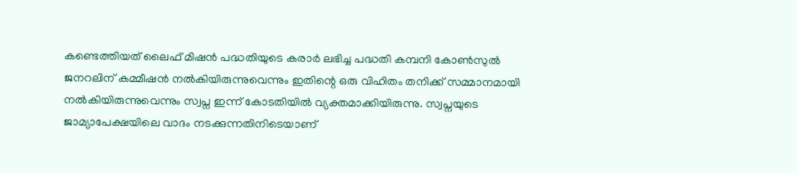കണ്ടെത്തിയത് ലൈഫ് മിഷൻ പദ്ധതിയുടെ കരാർ ലഭിച്ച പദ്ധതി കമ്പനി കോൺസുൽ ജനറലിന് കമ്മീഷൻ നൽകിയിരുന്നുവെന്നും ഇതിന്റെ ഒരു വിഹിതം തനിക്ക് സമ്മാനമായി നൽകിയിരുന്നുവെന്നും സ്വപ്ന ഇന്ന് കോടതിയിൽ വ്യക്തമാക്കിയിരുന്നു. സ്വപ്നയുടെ ജാമ്യാപേക്ഷയിലെ വാദം നടക്കുന്നതിനിടെയാണ്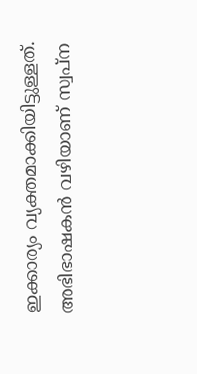ഇക്കാര്യം വ്യക്തമാക്കിയിട്ടുള്ളത്. അഭിഭാഷകൻ വഴിയാണ് സ്വപ്ന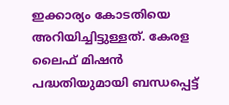ഇക്കാര്യം കോടതിയെ അറിയിച്ചിട്ടുള്ളത്. കേരള ലൈഫ് മിഷൻ പദ്ധതിയുമായി ബന്ധപ്പെട്ട്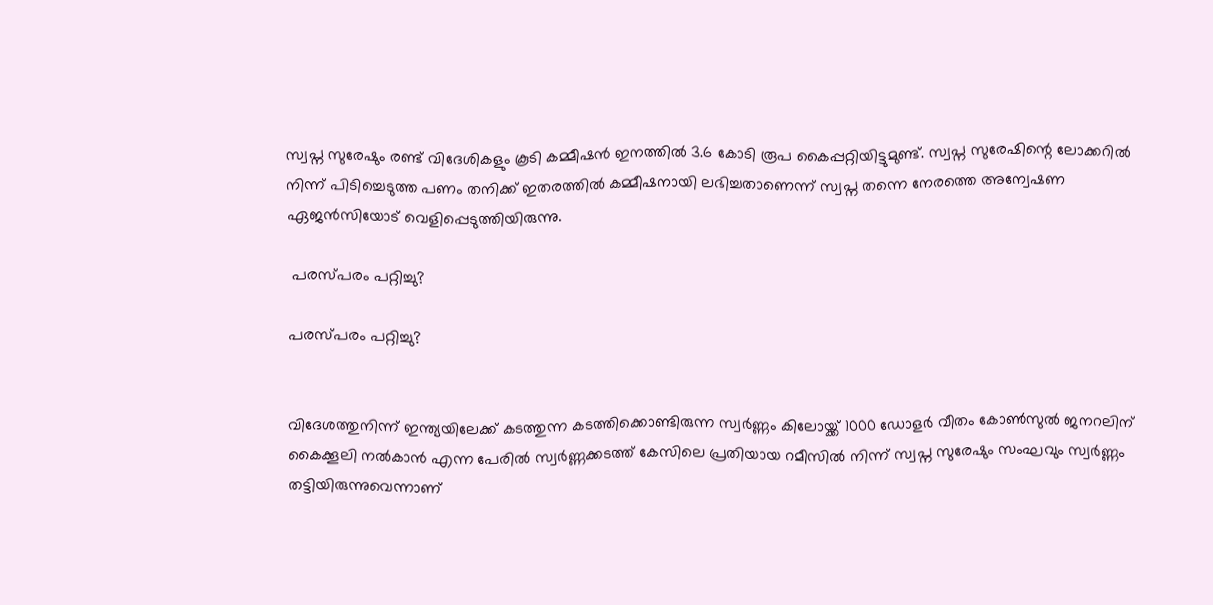സ്വപ്ന സുരേഷും രണ്ട് വിദേശികളും കൂടി കമ്മീഷൻ ഇനത്തിൽ 3.6 കോടി രൂപ കൈപ്പറ്റിയിട്ടുമുണ്ട്. സ്വപ്ന സുരേഷിന്റെ ലോക്കറിൽ നിന്ന് പിടിച്ചെടുത്ത പണം തനിക്ക് ഇതരത്തിൽ കമ്മീഷനായി ലഭിച്ചതാണെന്ന് സ്വപ്ന തന്നെ നേരത്തെ അന്വേഷണ ഏജൻസിയോട് വെളിപ്പെടുത്തിയിരുന്നു.

 പരസ്പരം പറ്റിച്ചു?

പരസ്പരം പറ്റിച്ചു?


വിദേശത്തുനിന്ന് ഇന്ത്യയിലേക്ക് കടത്തുന്ന കടത്തിക്കൊണ്ടിരുന്ന സ്വർണ്ണം കിലോയ്ക്ക് 1000 ഡോളർ വീതം കോൺസുൽ ജനറലിന് കൈക്കൂലി നൽകാൻ എന്ന പേരിൽ സ്വർണ്ണക്കടത്ത് കേസിലെ പ്രതിയായ റമീസിൽ നിന്ന് സ്വപ്ന സുരേഷും സംഘവും സ്വർണ്ണം തട്ടിയിരുന്നുവെന്നാണ്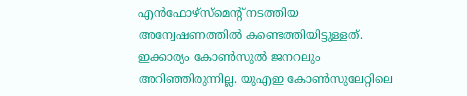എൻഫോഴ്സ്മെന്റ് നടത്തിയ അന്വേഷണത്തിൽ കണ്ടെത്തിയിട്ടുള്ളത്. ഇക്കാര്യം കോൺസുൽ ജനറലും അറിഞ്ഞിരുന്നില്ല. യുഎഇ കോൺസുലേറ്റിലെ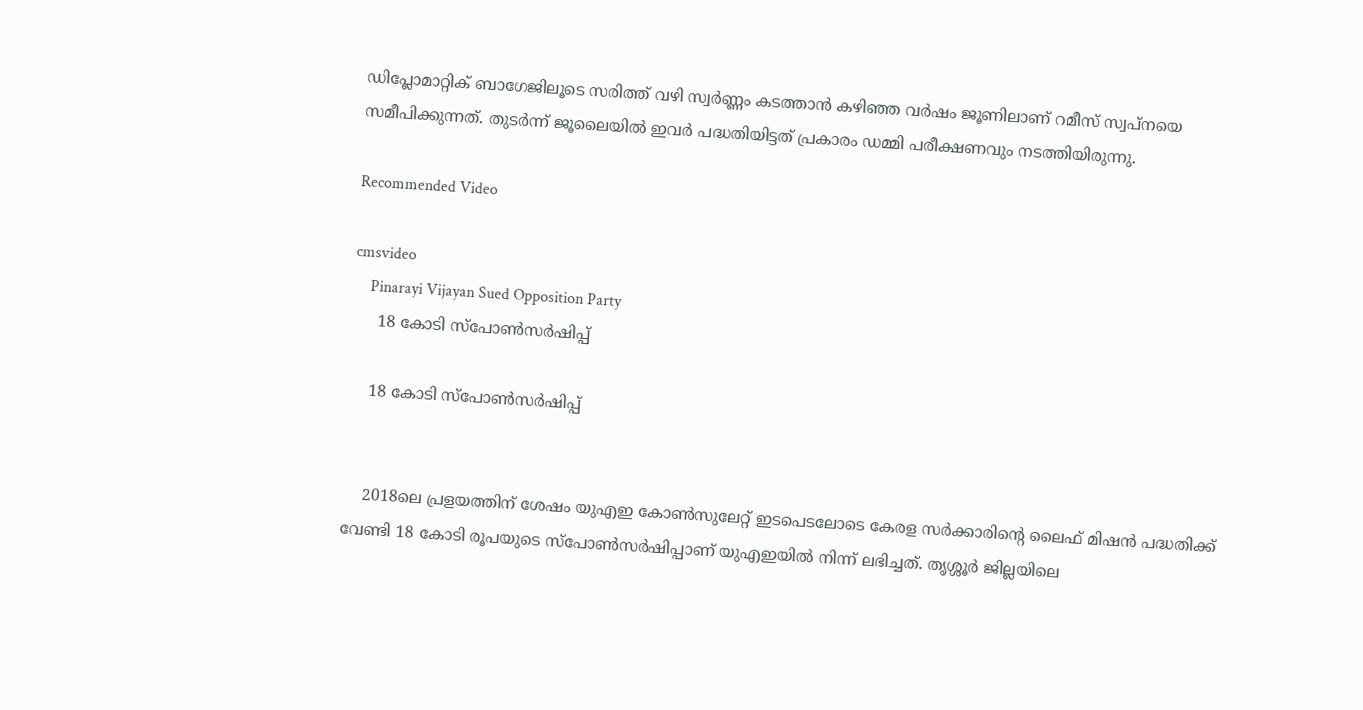ഡിപ്ലോമാറ്റിക് ബാഗേജിലൂടെ സരിത്ത് വഴി സ്വർണ്ണം കടത്താൻ കഴിഞ്ഞ വർഷം ജൂണിലാണ് റമീസ് സ്വപ്നയെ സമീപിക്കുന്നത്. തുടർന്ന് ജൂലൈയിൽ ഇവർ പദ്ധതിയിട്ടത് പ്രകാരം ഡമ്മി പരീക്ഷണവും നടത്തിയിരുന്നു.

Recommended Video

cmsvideo
    Pinarayi Vijayan Sued Opposition Party
     18 കോടി സ്പോൺസർഷിപ്പ്

    18 കോടി സ്പോൺസർഷിപ്പ്


    2018ലെ പ്രളയത്തിന് ശേഷം യുഎഇ കോൺസുലേറ്റ് ഇടപെടലോടെ കേരള സർക്കാരിന്റെ ലൈഫ് മിഷൻ പദ്ധതിക്ക് വേണ്ടി 18 കോടി രൂപയുടെ സ്പോൺസർഷിപ്പാണ് യുഎഇയിൽ നിന്ന് ലഭിച്ചത്. തൃശ്ശൂർ ജില്ലയിലെ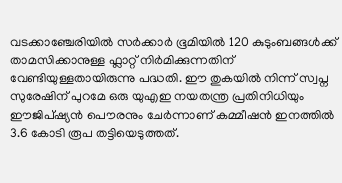വടക്കാഞ്ചേരിയിൽ സർക്കാർ ഭൂമിയിൽ 120 കുടുംബങ്ങൾക്ക് താമസിക്കാനുള്ള ഫ്ലാറ്റ് നിർമിക്കുന്നതിന് വേണ്ടിയുള്ളതായിരുന്നു പദ്ധതി. ഈ തുകയിൽ നിന്ന് സ്വപ്ന സുരേഷിന് പുറമേ ഒരു യുഎഇ നയതന്ത്ര പ്രതിനിധിയും ഈജിപ്ഷ്യൻ പൌരനും ചേർന്നാണ് കമ്മീഷൻ ഇനത്തിൽ 3.6 കോടി രൂപ തട്ടിയെടുത്തത്.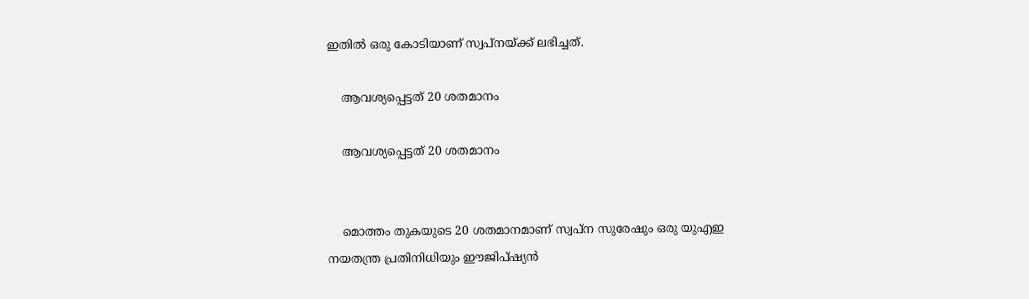ഇതിൽ ഒരു കോടിയാണ് സ്വപ്നയ്ക്ക് ലഭിച്ചത്.

    ആവശ്യപ്പെട്ടത് 20 ശതമാനം

    ആവശ്യപ്പെട്ടത് 20 ശതമാനം


    മൊത്തം തുകയുടെ 20 ശതമാനമാണ് സ്വപ്ന സുരേഷും ഒരു യുഎഇ നയതന്ത്ര പ്രതിനിധിയും ഈജിപ്ഷ്യൻ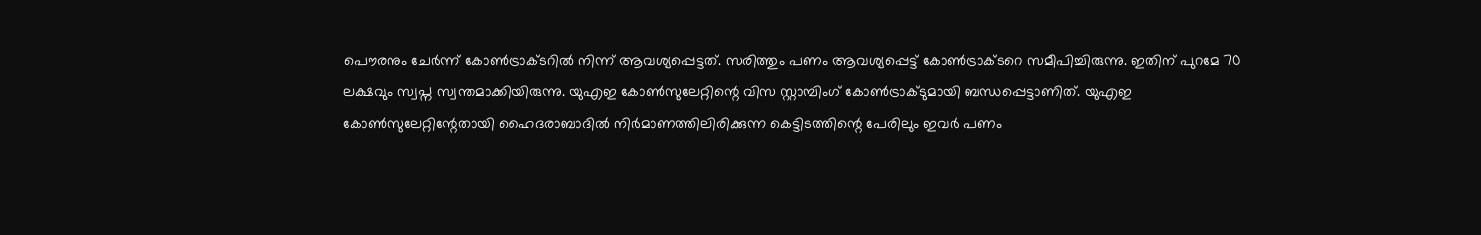പൌരനും ചേർന്ന് കോൺട്രാക്ടറിൽ നിന്ന് ആവശ്യപ്പെട്ടത്. സരിത്തും പണം ആവശ്യപ്പെട്ട് കോൺട്രാക്ടറെ സമീപിച്ചിരുന്നു. ഇതിന് പുറമേ 70 ലക്ഷവും സ്വപ്ന സ്വന്തമാക്കിയിരുന്നു. യുഎഇ കോൺസുലേറ്റിന്റെ വിസ സ്റ്റാമ്പിംഗ് കോൺട്രാക്ടുമായി ബന്ധപ്പെട്ടാണിത്. യുഎഇ കോൺസുലേറ്റിന്റേതായി ഹൈദരാബാദിൽ നിർമാണത്തിലിരിക്കുന്ന കെട്ടിടത്തിന്റെ പേരിലും ഇവർ പണം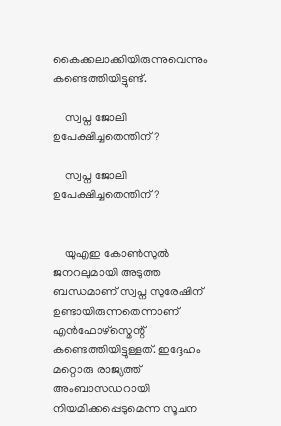കൈക്കലാക്കിയിരുന്നുവെന്നും കണ്ടെത്തിയിട്ടുണ്ട്.

    സ്വപ്ന ജോലി ഉപേക്ഷിച്ചതെന്തിന്?

    സ്വപ്ന ജോലി ഉപേക്ഷിച്ചതെന്തിന്?


    യുഎഇ കോൺസുൽ ജനറലുമായി അടുത്ത ബന്ധമാണ് സ്വപ്ന സുരേഷിന് ഉണ്ടായിരുന്നതെന്നാണ് എൻഫോഴ്സ്മെന്റ് കണ്ടെത്തിയിട്ടുള്ളത്. ഇദ്ദേഹം മറ്റൊരു രാജ്യത്ത് അംബാസഡറായി നിയമിക്കപ്പെടുമെന്ന സൂചന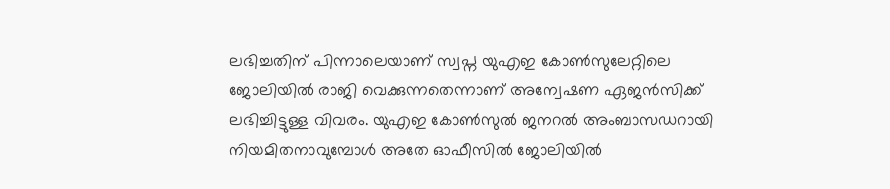ലഭിച്ചതിന് പിന്നാലെയാണ് സ്വപ്ന യുഎഇ കോൺസുലേറ്റിലെ ജോലിയിൽ രാജി വെക്കുന്നതെന്നാണ് അന്വേഷണ ഏജൻസിക്ക് ലഭിച്ചിട്ടുള്ള വിവരം. യുഎഇ കോൺസുൽ ജനറൽ അംബാസഡറായി നിയമിതനാവുമ്പോൾ അതേ ഓഫീസിൽ ജോലിയിൽ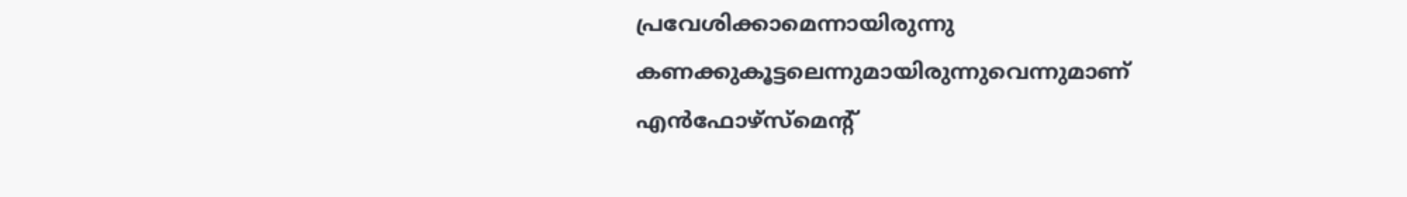പ്രവേശിക്കാമെന്നായിരുന്നു കണക്കുകൂട്ടലെന്നുമായിരുന്നുവെന്നുമാണ് എൻഫോഴ്സ്മെന്റ്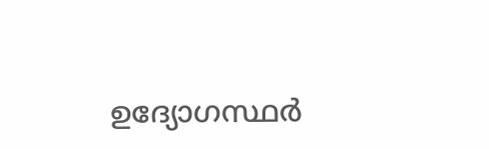ഉദ്യോഗസ്ഥർ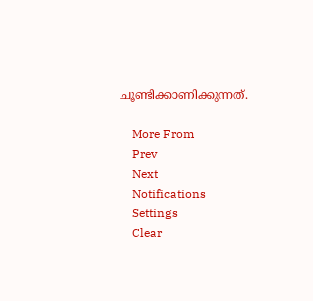ചൂണ്ടിക്കാണിക്കുന്നത്.

    More From
    Prev
    Next
    Notifications
    Settings
    Clear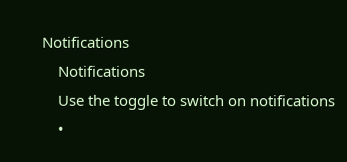Notifications
    Notifications
    Use the toggle to switch on notifications
    •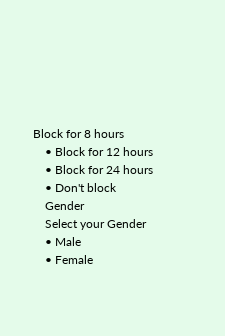Block for 8 hours
    • Block for 12 hours
    • Block for 24 hours
    • Don't block
    Gender
    Select your Gender
    • Male
    • Female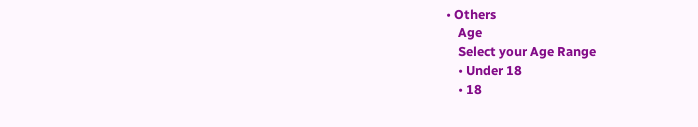• Others
    Age
    Select your Age Range
    • Under 18
    • 18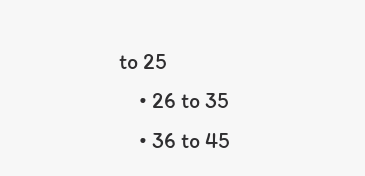to 25
    • 26 to 35
    • 36 to 45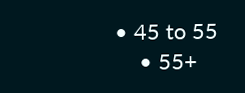• 45 to 55
    • 55+